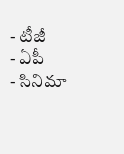- టీజీ
- ఏపీ
- సినిమా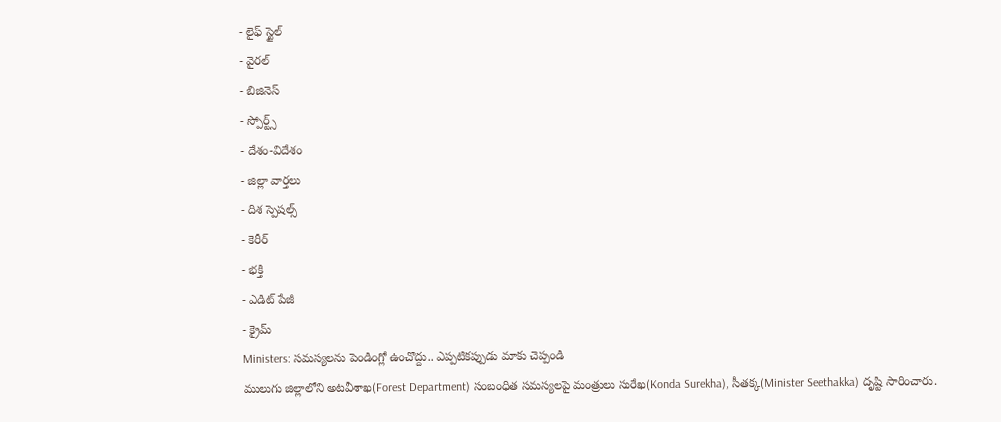- లైఫ్ స్టైల్
- వైరల్
- బిజినెస్
- స్పోర్ట్స్
- దేశం-విదేశం
- జిల్లా వార్తలు
- దిశ స్పెషల్స్
- కెరీర్
- భక్తి
- ఎడిట్ పేజీ
- క్రైమ్
Ministers: సమస్యలను పెండింగ్లో ఉంచొద్దు.. ఎప్పటికప్పుడు మాకు చెప్పండి
ములుగు జిల్లాలోని అటవీశాఖ(Forest Department) సంబంధిత సమస్యలపై మంత్రులు సురేఖ(Konda Surekha), సీతక్క(Minister Seethakka) దృష్టి సారించారు.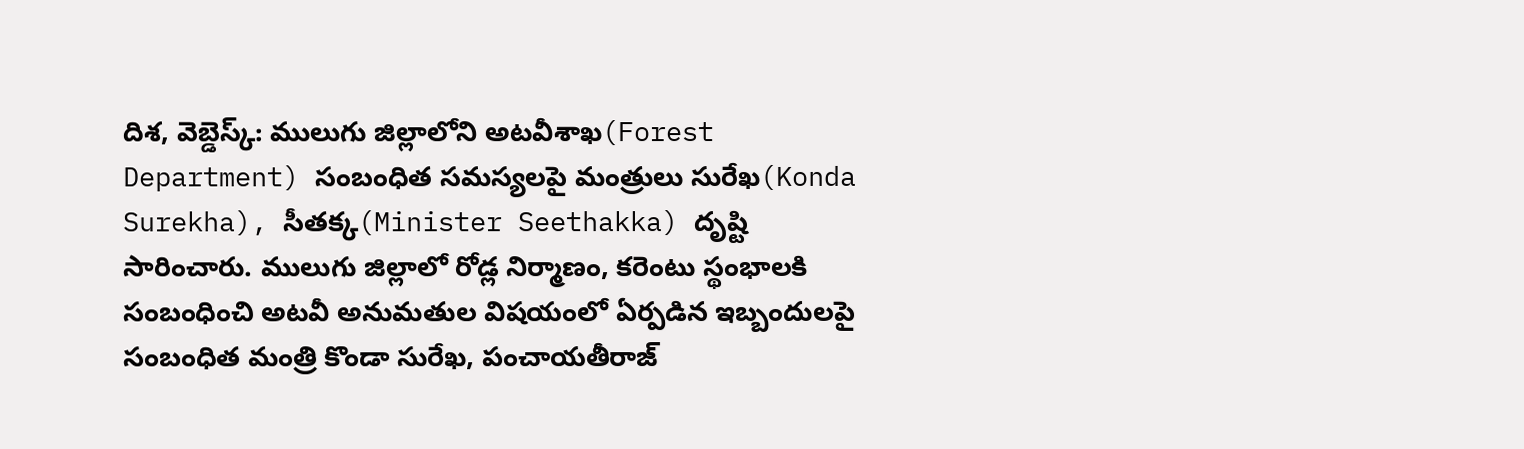దిశ, వెబ్డెస్క్: ములుగు జిల్లాలోని అటవీశాఖ(Forest Department) సంబంధిత సమస్యలపై మంత్రులు సురేఖ(Konda Surekha), సీతక్క(Minister Seethakka) దృష్టి సారించారు. ములుగు జిల్లాలో రోడ్ల నిర్మాణం, కరెంటు స్థంభాలకి సంబంధించి అటవీ అనుమతుల విషయంలో ఏర్పడిన ఇబ్బందులపై సంబంధిత మంత్రి కొండా సురేఖ, పంచాయతీరాజ్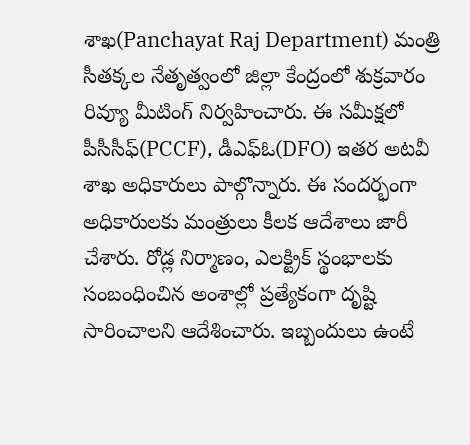శాఖ(Panchayat Raj Department) మంత్రి సీతక్కల నేతృత్వంలో జిల్లా కేంద్రంలో శుక్రవారం రివ్యూ మీటింగ్ నిర్వహించారు. ఈ సమీక్షలో పీసీసీఫ్(PCCF), డీఎఫ్ఓ(DFO) ఇతర అటవీ శాఖ అధికారులు పాల్గొన్నారు. ఈ సందర్భంగా అధికారులకు మంత్రులు కీలక ఆదేశాలు జారీ చేశారు. రోడ్ల నిర్మాణం, ఎలక్ట్రిక్ స్థంభాలకు సంబంధించిన అంశాల్లో ప్రత్యేకంగా దృష్టి సారించాలని ఆదేశించారు. ఇబ్బందులు ఉంటే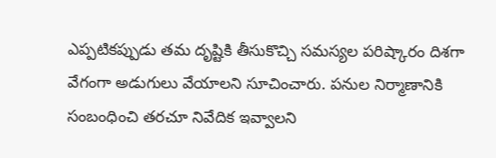ఎప్పటికప్పుడు తమ దృష్టికి తీసుకొచ్చి సమస్యల పరిష్కారం దిశగా వేగంగా అడుగులు వేయాలని సూచించారు. పనుల నిర్మాణానికి సంబంధించి తరచూ నివేదిక ఇవ్వాలని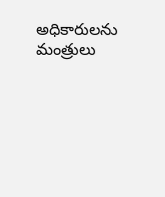అధికారులను మంత్రులు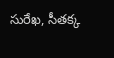సురేఖ, సీతక్క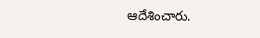ఆదేశించారు.